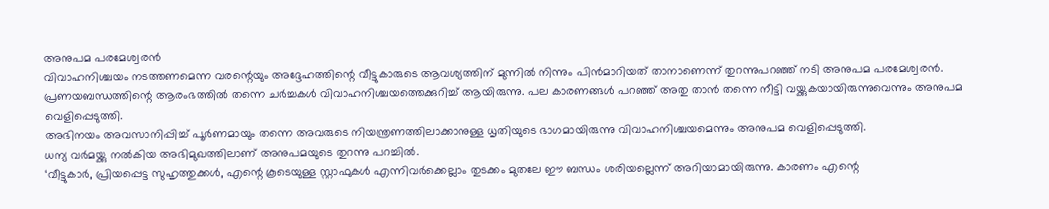അനുപമ പരമേശ്വരൻ
വിവാഹനിശ്ചയം നടത്തണമെന്ന വരന്റെയും അദ്ദേഹത്തിന്റെ വീട്ടുകാരുടെ ആവശ്യത്തിന് മുന്നിൽ നിന്നും പിൻമാറിയത് താനാണെന്ന് തുറന്നുപറഞ്ഞ് നടി അനുപമ പരമേശ്വരൻ.
പ്രണയബന്ധത്തിന്റെ ആരംഭത്തിൽ തന്നെ ചർച്ചകൾ വിവാഹനിശ്ചയത്തെക്കുറിച്ച് ആയിരുന്നു. പല കാരണങ്ങൾ പറഞ്ഞ് അതു താൻ തന്നെ നീട്ടി വയ്ക്കുകയായിരുന്നുവെന്നും അനുപമ വെളിപ്പെടുത്തി.
അഭിനയം അവസാനിപ്പിച്ച് പൂർണമായും തന്നെ അവരുടെ നിയന്ത്രണത്തിലാക്കാനുള്ള ധൃതിയുടെ ഭാഗമായിരുന്നു വിവാഹനിശ്ചയമെന്നും അനുപമ വെളിപ്പെടുത്തി.
ധന്യ വർമയ്ക്കു നൽകിയ അഭിമുഖത്തിലാണ് അനുപമയുടെ തുറന്നു പറച്ചിൽ.
‘വീട്ടുകാർ, പ്രിയപ്പെട്ട സുഹൃത്തുക്കൾ, എന്റെ കൂടെയുള്ള സ്റ്റാഫുകൾ എന്നിവർക്കെല്ലാം തുടക്കം മുതലേ ഈ ബന്ധം ശരിയല്ലെന്ന് അറിയാമായിരുന്നു. കാരണം എന്റെ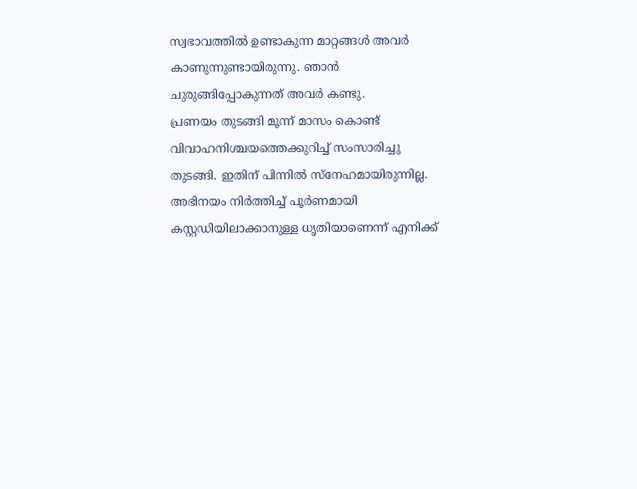സ്വഭാവത്തിൽ ഉണ്ടാകുന്ന മാറ്റങ്ങൾ അവർ കാണുന്നുണ്ടായിരുന്നു. ഞാൻ ചുരുങ്ങിപ്പോകുന്നത് അവർ കണ്ടു.
പ്രണയം തുടങ്ങി മൂന്ന് മാസം കൊണ്ട് വിവാഹനിശ്ചയത്തെക്കുറിച്ച് സംസാരിച്ചു തുടങ്ങി. ഇതിന് പിന്നിൽ സ്നേഹമായിരുന്നില്ല. അഭിനയം നിർത്തിച്ച് പൂർണമായി കസ്റ്റഡിയിലാക്കാനുള്ള ധൃതിയാണെന്ന് എനിക്ക്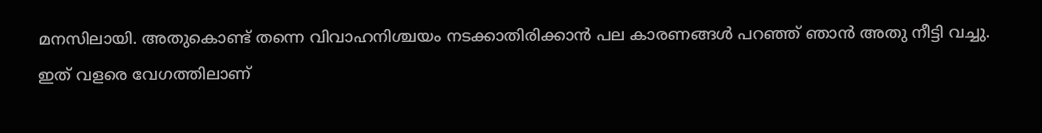മനസിലായി. അതുകൊണ്ട് തന്നെ വിവാഹനിശ്ചയം നടക്കാതിരിക്കാൻ പല കാരണങ്ങൾ പറഞ്ഞ് ഞാൻ അതു നീട്ടി വച്ചു.
ഇത് വളരെ വേഗത്തിലാണ്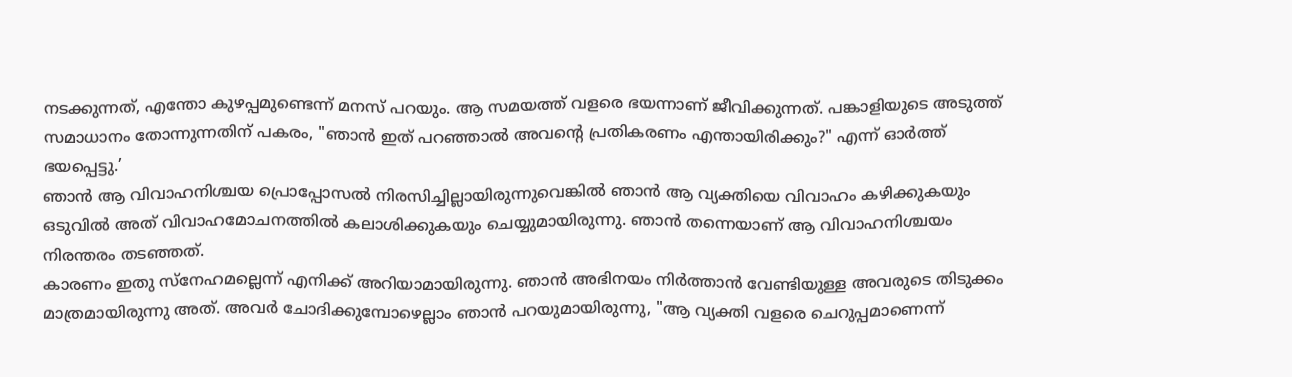നടക്കുന്നത്, എന്തോ കുഴപ്പമുണ്ടെന്ന് മനസ് പറയും. ആ സമയത്ത് വളരെ ഭയന്നാണ് ജീവിക്കുന്നത്. പങ്കാളിയുടെ അടുത്ത് സമാധാനം തോന്നുന്നതിന് പകരം, "ഞാൻ ഇത് പറഞ്ഞാൽ അവന്റെ പ്രതികരണം എന്തായിരിക്കും?" എന്ന് ഓർത്ത് ഭയപ്പെട്ടു.’
ഞാൻ ആ വിവാഹനിശ്ചയ പ്രൊപ്പോസൽ നിരസിച്ചില്ലായിരുന്നുവെങ്കിൽ ഞാൻ ആ വ്യക്തിയെ വിവാഹം കഴിക്കുകയും ഒടുവിൽ അത് വിവാഹമോചനത്തിൽ കലാശിക്കുകയും ചെയ്യുമായിരുന്നു. ഞാൻ തന്നെയാണ് ആ വിവാഹനിശ്ചയം നിരന്തരം തടഞ്ഞത്.
കാരണം ഇതു സ്നേഹമല്ലെന്ന് എനിക്ക് അറിയാമായിരുന്നു. ഞാൻ അഭിനയം നിർത്താൻ വേണ്ടിയുള്ള അവരുടെ തിടുക്കം മാത്രമായിരുന്നു അത്. അവർ ചോദിക്കുമ്പോഴെല്ലാം ഞാൻ പറയുമായിരുന്നു, "ആ വ്യക്തി വളരെ ചെറുപ്പമാണെന്ന്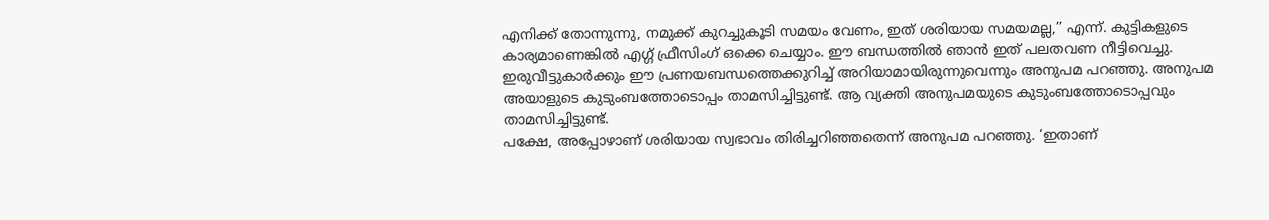എനിക്ക് തോന്നുന്നു, നമുക്ക് കുറച്ചുകൂടി സമയം വേണം, ഇത് ശരിയായ സമയമല്ല,’’ എന്ന്. കുട്ടികളുടെ കാര്യമാണെങ്കിൽ എഗ്ഗ് ഫ്രീസിംഗ് ഒക്കെ ചെയ്യാം. ഈ ബന്ധത്തിൽ ഞാൻ ഇത് പലതവണ നീട്ടിവെച്ചു.
ഇരുവീട്ടുകാർക്കും ഈ പ്രണയബന്ധത്തെക്കുറിച്ച് അറിയാമായിരുന്നുവെന്നും അനുപമ പറഞ്ഞു. അനുപമ അയാളുടെ കുടുംബത്തോടൊപ്പം താമസിച്ചിട്ടുണ്ട്. ആ വ്യക്തി അനുപമയുടെ കുടുംബത്തോടൊപ്പവും താമസിച്ചിട്ടുണ്ട്.
പക്ഷേ, അപ്പോഴാണ് ശരിയായ സ്വഭാവം തിരിച്ചറിഞ്ഞതെന്ന് അനുപമ പറഞ്ഞു. ‘ഇതാണ്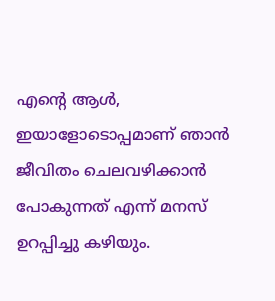എന്റെ ആൾ, ഇയാളോടൊപ്പമാണ് ഞാൻ ജീവിതം ചെലവഴിക്കാൻ പോകുന്നത് എന്ന് മനസ് ഉറപ്പിച്ചു കഴിയും.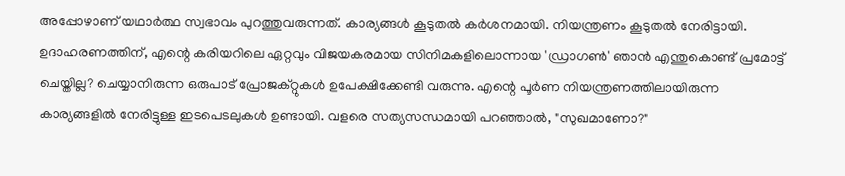അപ്പോഴാണ് യഥാർത്ഥ സ്വഭാവം പുറത്തുവരുന്നത്. കാര്യങ്ങൾ കൂടുതൽ കർശനമായി. നിയന്ത്രണം കൂടുതൽ നേരിട്ടായി.
ഉദാഹരണത്തിന്, എന്റെ കരിയറിലെ ഏറ്റവും വിജയകരമായ സിനിമകളിലൊന്നായ 'ഡ്രാഗൺ' ഞാൻ എന്തുകൊണ്ട് പ്രമോട്ട് ചെയ്തില്ല? ചെയ്യാനിരുന്ന ഒരുപാട് പ്രോജക്റ്റുകൾ ഉപേക്ഷിക്കേണ്ടി വരുന്നു. എന്റെ പൂർണ നിയന്ത്രണത്തിലായിരുന്ന കാര്യങ്ങളിൽ നേരിട്ടുള്ള ഇടപെടലുകൾ ഉണ്ടായി. വളരെ സത്യസന്ധമായി പറഞ്ഞാൽ, "സുഖമാണോ?"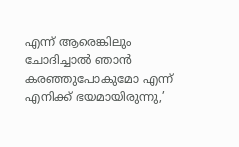എന്ന് ആരെങ്കിലും ചോദിച്ചാൽ ഞാൻ കരഞ്ഞുപോകുമോ എന്ന് എനിക്ക് ഭയമായിരുന്നു,’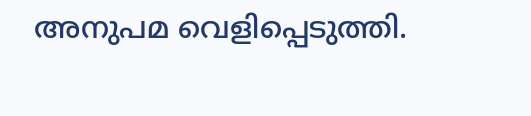അനുപമ വെളിപ്പെടുത്തി.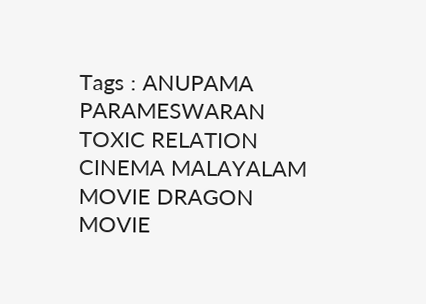Tags : ANUPAMA PARAMESWARAN TOXIC RELATION CINEMA MALAYALAM MOVIE DRAGON MOVIE